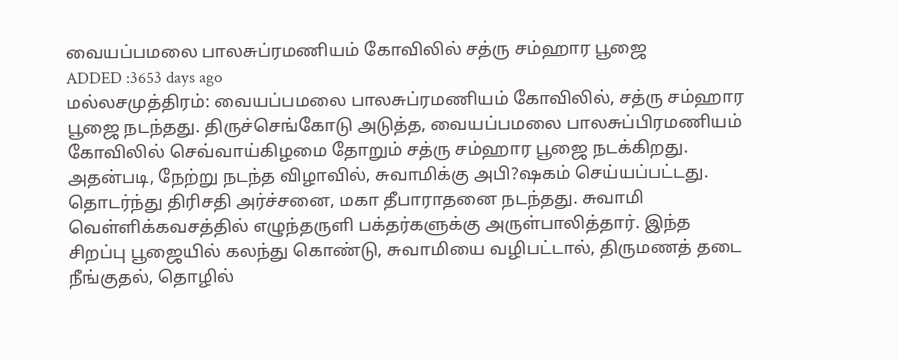வையப்பமலை பாலசுப்ரமணியம் கோவிலில் சத்ரு சம்ஹார பூஜை
ADDED :3653 days ago
மல்லசமுத்திரம்: வையப்பமலை பாலசுப்ரமணியம் கோவிலில், சத்ரு சம்ஹார பூஜை நடந்தது. திருச்செங்கோடு அடுத்த, வையப்பமலை பாலசுப்பிரமணியம் கோவிலில் செவ்வாய்கிழமை தோறும் சத்ரு சம்ஹார பூஜை நடக்கிறது. அதன்படி, நேற்று நடந்த விழாவில், சுவாமிக்கு அபி?ஷகம் செய்யப்பட்டது. தொடர்ந்து திரிசதி அர்ச்சனை, மகா தீபாராதனை நடந்தது. சுவாமி வெள்ளிக்கவசத்தில் எழுந்தருளி பக்தர்களுக்கு அருள்பாலித்தார். இந்த சிறப்பு பூஜையில் கலந்து கொண்டு, சுவாமியை வழிபட்டால், திருமணத் தடை நீங்குதல், தொழில்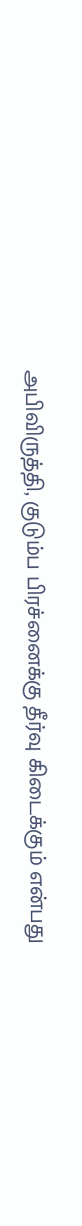அபிவிருத்தி, குடும்ப பிரச்னைக்கு தீர்வு கிடைக்கும் என்பது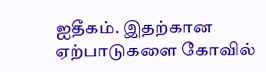ஐதீகம். இதற்கான ஏற்பாடுகளை கோவில்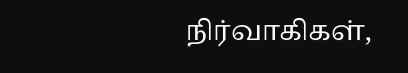நிர்வாகிகள்,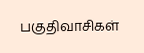பகுதிவாசிகள்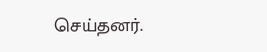செய்தனர்.